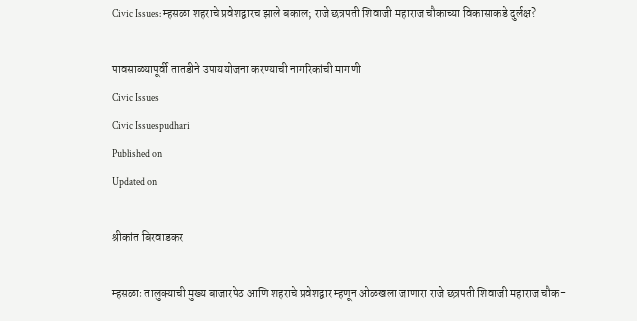Civic Issues: म्हसळा शहराचे प्रवेशद्वारच झाले बकाल; राजे छत्रपती शिवाजी महाराज चौकाच्या विकासाकडे दुर्लक्ष?

पावसाळ्यापूर्वी तातडीने उपाययोजना करण्याची नागरिकांची मागणी
Civic Issues
Civic Issuespudhari
Published on
Updated on

श्रीकांत बिरवाडकर

म्हसळाः तालुक्याची मुख्य बाजारपेठ आणि शहराचे प्रवेशद्वार म्हणून ओळखला जाणारा राजे छत्रपती शिवाजी महाराज चौक-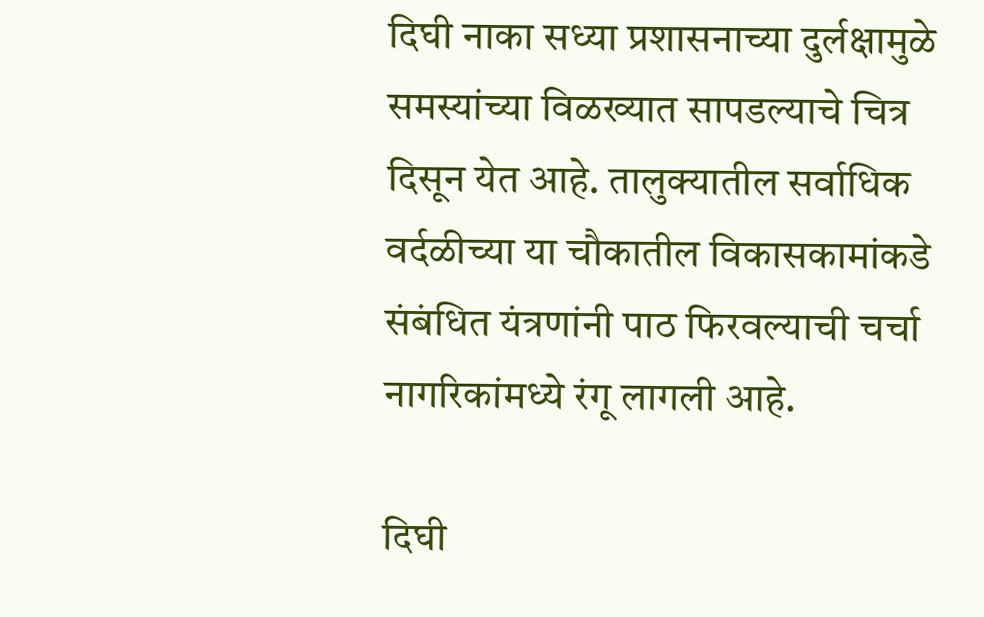दिघी नाका सध्या प्रशासनाच्या दुर्लक्षामुळे समस्यांच्या विळख्यात सापडल्याचे चित्र दिसून येत आहे. तालुक्यातील सर्वाधिक वर्दळीच्या या चौकातील विकासकामांकडे संबंधित यंत्रणांनी पाठ फिरवल्याची चर्चा नागरिकांमध्ये रंगू लागली आहे.

दिघी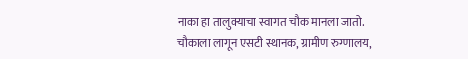नाका हा तालुक्याचा स्वागत चौक मानला जातो. चौकाला लागून एसटी स्थानक, ग्रामीण रुग्णालय,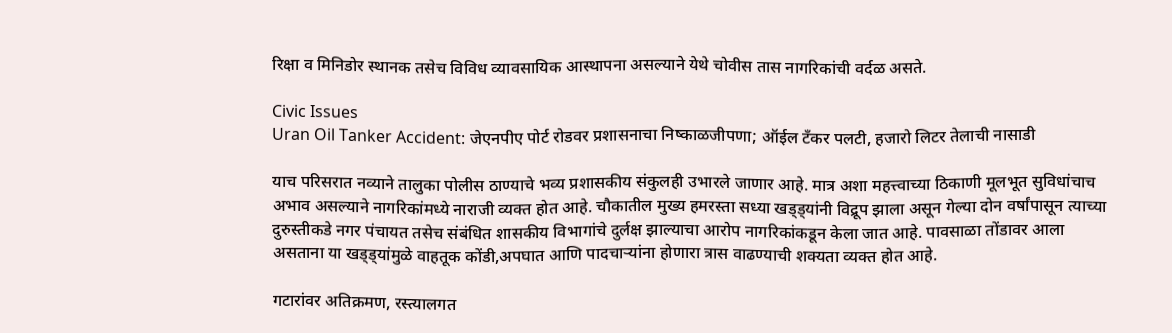रिक्षा व मिनिडोर स्थानक तसेच विविध व्यावसायिक आस्थापना असल्याने येथे चोवीस तास नागरिकांची वर्दळ असते.

Civic Issues
Uran Oil Tanker Accident: जेएनपीए पोर्ट रोडवर प्रशासनाचा निष्काळजीपणा; ऑईल टँकर पलटी, हजारो लिटर तेलाची नासाडी

याच परिसरात नव्याने तालुका पोलीस ठाण्याचे भव्य प्रशासकीय संकुलही उभारले जाणार आहे. मात्र अशा महत्त्वाच्या ठिकाणी मूलभूत सुविधांचाच अभाव असल्याने नागरिकांमध्ये नाराजी व्यक्त होत आहे. चौकातील मुख्य हमरस्ता सध्या खड्ड्यांनी विद्रूप झाला असून गेल्या दोन वर्षांपासून त्याच्या दुरुस्तीकडे नगर पंचायत तसेच संबंधित शासकीय विभागांचे दुर्लक्ष झाल्याचा आरोप नागरिकांकडून केला जात आहे. पावसाळा तोंडावर आला असताना या खड्ड्यांमुळे वाहतूक कोंडी,अपघात आणि पादचाऱ्यांना होणारा त्रास वाढण्याची शक्यता व्यक्त होत आहे.

गटारांवर अतिक्रमण, रस्त्यालगत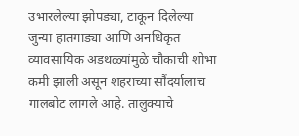उभारलेल्या झोपड्या, टाकून दिलेल्या जुन्या हातगाड्या आणि अनधिकृत व्यावसायिक अडथळ्यांमुळे चौकाची शोभा कमी झाली असून शहराच्या सौंदर्यालाच गालबोट लागले आहे. तालुक्याचे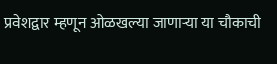प्रवेशद्वार म्हणून ओळखल्या जाणाऱ्या या चौकाची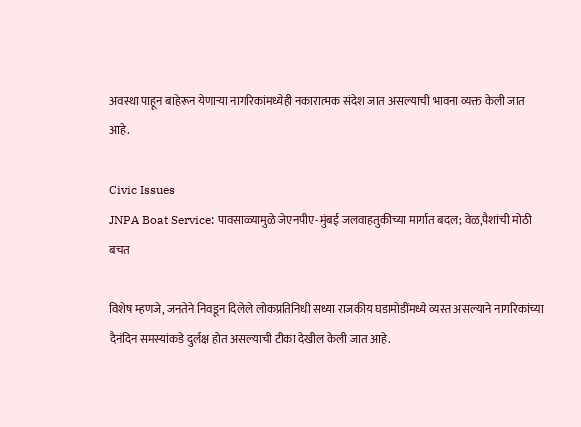अवस्था पाहून बाहेरून येणाऱ्या नागरिकांमध्येही नकारात्मक संदेश जात असल्याची भावना व्यक्त केली जात आहे.

Civic Issues
JNPA Boat Service: पावसाळ्यामुळे जेएनपीए-मुंबई जलवाहतुकीच्या मार्गात बदल; वेळ,पैशांची मोठी बचत

विशेष म्हणजे, जनतेने निवडून दिलेले लोकप्रतिनिधी सध्या राजकीय घडामोडींमध्ये व्यस्त असल्याने नागरिकांच्या दैनंदिन समस्यांकडे दुर्लक्ष होत असल्याची टीका देखील केली जात आहे.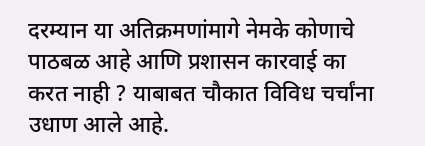दरम्यान या अतिक्रमणांमागे नेमके कोणाचे पाठबळ आहे आणि प्रशासन कारवाई का करत नाही ? याबाबत चौकात विविध चर्चांना उधाण आले आहे.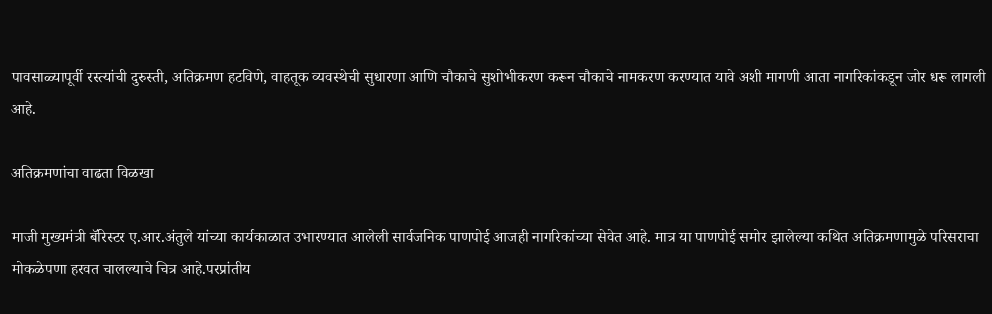पावसाळ्यापूर्वी रस्त्यांची दुरुस्ती, अतिक्रमण हटविणे, वाहतूक व्यवस्थेची सुधारणा आणि चौकाचे सुशोभीकरण करून चौकाचे नामकरण करण्यात यावे अशी मागणी आता नागरिकांकडून जोर धरू लागली आहे.

अतिक्रमणांचा वाढता विळखा

माजी मुख्यमंत्री बॅरिस्टर ए.आर.अंतुले यांच्या कार्यकाळात उभारण्यात आलेली सार्वजनिक पाणपोई आजही नागरिकांच्या सेवेत आहे. मात्र या पाणपोई समोर झालेल्या कथित अतिक्रमणामुळे परिसराचा मोकळेपणा हरवत चालल्याचे चित्र आहे.परप्रांतीय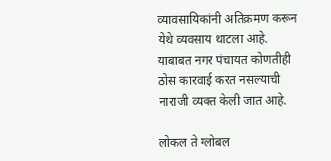व्यावसायिकांनी अतिक्रमण करून येथे व्यवसाय थाटला आहे. याबाबत नगर पंचायत कोणतीही ठोस कारवाई करत नसल्याची नाराजी व्यक्त केली जात आहे.

लोकल ते ग्लोबल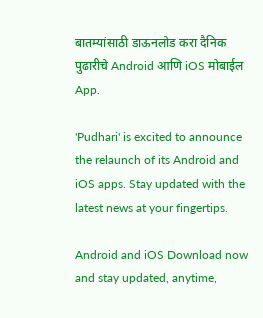बातम्यांसाठी डाऊनलोड करा दैनिक पुढारीचे Android आणि iOS मोबाईल App.

'Pudhari' is excited to announce the relaunch of its Android and iOS apps. Stay updated with the latest news at your fingertips.

Android and iOS Download now and stay updated, anytime,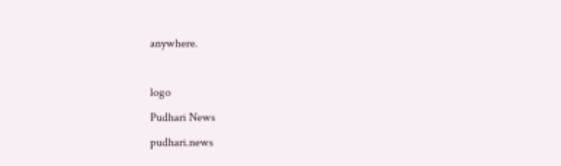anywhere.

logo
Pudhari News
pudhari.news